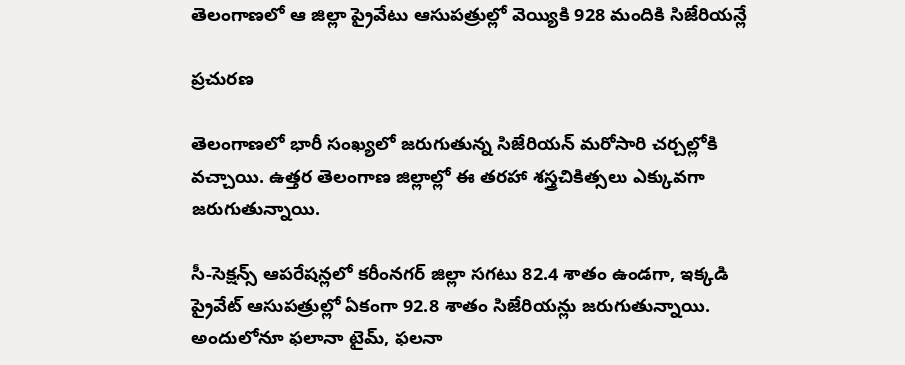తెలంగాణలో ఆ జిల్లా ప్రైవేటు ఆసుపత్రుల్లో వెయ్యికి 928 మందికి సిజేరియన్లే

ప్రచురణ

తెలంగాణలో భారీ సంఖ్యలో జరుగుతున్న సిజేరియన్ మరోసారి చర్చల్లోకి వచ్చాయి. ఉత్తర తెలంగాణ జిల్లాల్లో ఈ తరహా శస్త్రచికిత్సలు ఎక్కువగా జరుగుతున్నాయి.

సీ-సెక్షన్స్ ఆపరేషన్లలో కరీంనగర్ జిల్లా సగటు 82.4 శాతం ఉండగా, ఇక్కడి ప్రైవేట్ ఆసుపత్రుల్లో ఏకంగా 92.8 శాతం సిజేరియన్లు జరుగుతున్నాయి. అందులోనూ ఫలానా టైమ్, ఫలనా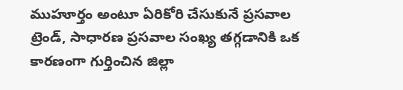ముహూర్తం అంటూ ఏరికోరి చేసుకునే ప్రసవాల ట్రెండ్, సాధారణ ప్రసవాల సంఖ్య తగ్గడానికి ఒక కారణంగా గుర్తించిన జిల్లా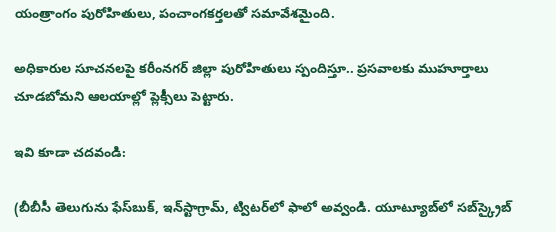యంత్రాంగం పురోహితులు, పంచాంగకర్తలతో సమావేశమైంది.

అధికారుల సూచనలపై కరీంనగర్ జిల్లా పురోహితులు స్పందిస్తూ.. ప్రసవాలకు ముహూర్తాలు చూడబోమని ఆలయాల్లో ప్లెక్సీలు పెట్టారు.

ఇవి కూడా చదవండి:

(బీబీసీ తెలుగును ఫేస్‌బుక్, ఇన్‌స్టాగ్రామ్‌, ట్విటర్‌లో ఫాలో అవ్వండి. యూట్యూబ్‌లో సబ్‌స్క్రైబ్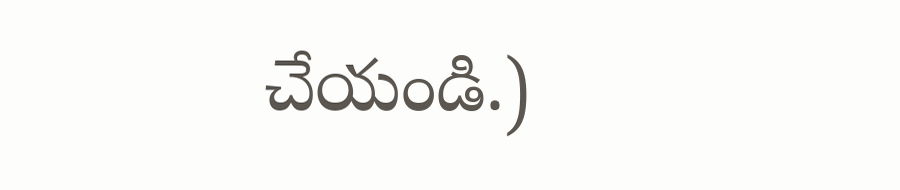చేయండి.)